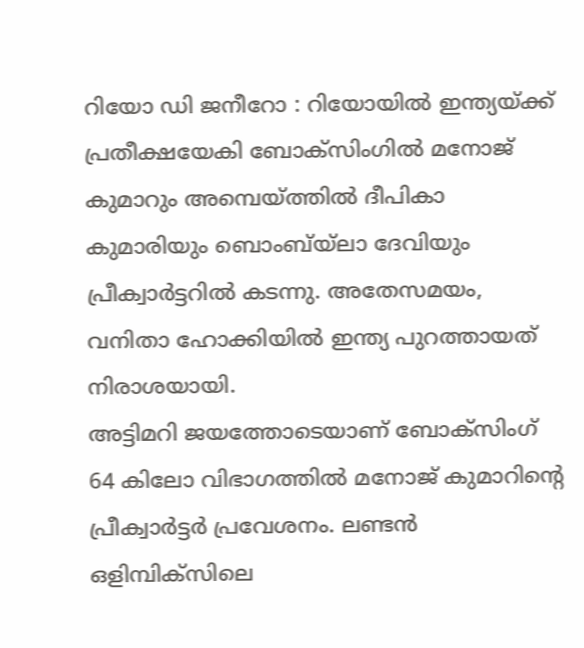റിയോ ഡി ജനീറോ : റിയോയിൽ ഇന്ത്യയ്ക്ക് പ്രതീക്ഷയേകി ബോക്സിംഗിൽ മനോജ് കുമാറും അമ്പെയ്ത്തിൽ ദീപികാ കുമാരിയും ബൊംബ്യ്ലാ ദേവിയും പ്രീക്വാർട്ടറിൽ കടന്നു. അതേസമയം, വനിതാ ഹോക്കിയിൽ ഇന്ത്യ പുറത്തായത് നിരാശയായി.
അട്ടിമറി ജയത്തോടെയാണ് ബോക്സിംഗ് 64 കിലോ വിഭാഗത്തിൽ മനോജ് കുമാറിന്റെ പ്രീക്വാർട്ടർ പ്രവേശനം. ലണ്ടൻ ഒളിമ്പിക്സിലെ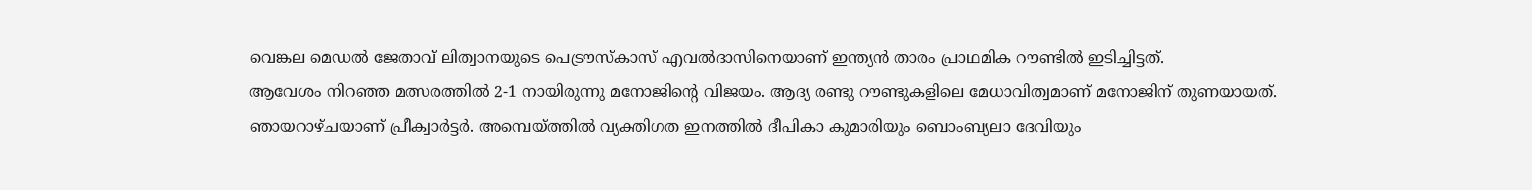വെങ്കല മെഡൽ ജേതാവ് ലിത്വാനയുടെ പെട്രൗസ്കാസ് എവൽദാസിനെയാണ് ഇന്ത്യൻ താരം പ്രാഥമിക റൗണ്ടിൽ ഇടിച്ചിട്ടത്.
ആവേശം നിറഞ്ഞ മത്സരത്തിൽ 2-1 നായിരുന്നു മനോജിന്റെ വിജയം. ആദ്യ രണ്ടു റൗണ്ടുകളിലെ മേധാവിത്വമാണ് മനോജിന് തുണയായത്. ഞായറാഴ്ചയാണ് പ്രീക്വാർട്ടർ. അമ്പെയ്ത്തിൽ വ്യക്തിഗത ഇനത്തിൽ ദീപികാ കുമാരിയും ബൊംബ്യലാ ദേവിയും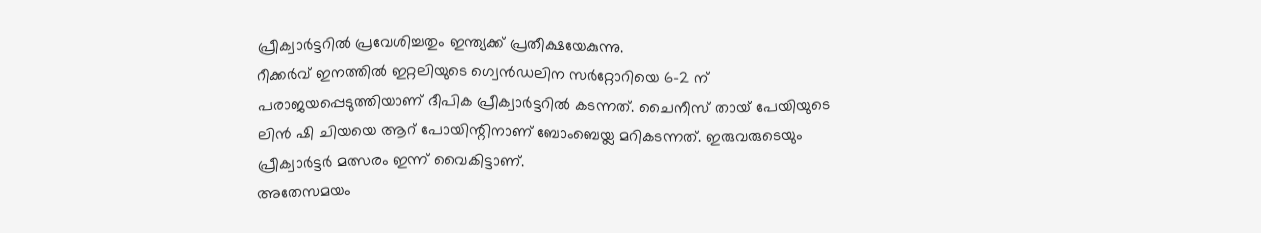പ്രീക്വാർട്ടറിൽ പ്രവേശിച്ചതും ഇന്ത്യക്ക് പ്രതീക്ഷയേകുന്നു.
റീക്കർവ് ഇനത്തിൽ ഇറ്റലിയുടെ ഗ്വെൻഡലിന സർറ്റോറിയെ 6-2 ന് പരാജയപ്പെടുത്തിയാണ് ദീപിക പ്രീക്വാർട്ടറിൽ കടന്നത്. ചൈനീസ് തായ് പേയിയുടെ ലിൻ ഷി ചിയയെ ആറ് പോയിന്റിനാണ് ബോംബെയ്ല മറികടന്നത്. ഇരുവരുടെയും പ്രീക്വാർട്ടർ മത്സരം ഇന്ന് വൈകിട്ടാണ്.
അതേസമയം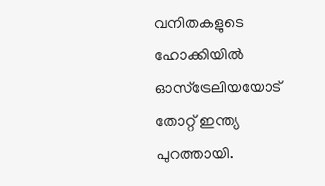വനിതകളുടെ ഹോക്കിയിൽ ഓസ്ട്രേലിയയോട് തോറ്റ് ഇന്ത്യ പുറത്തായി.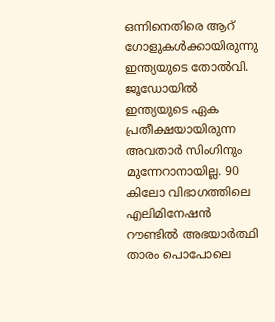ഒന്നിനെതിരെ ആറ് ഗോളുകൾക്കായിരുന്നു ഇന്ത്യയുടെ തോൽവി. ജൂഡോയിൽ ഇന്ത്യയുടെ ഏക പ്രതീക്ഷയായിരുന്ന അവതാർ സിംഗിനും മുന്നേറാനായില്ല. 90 കിലോ വിഭാഗത്തിലെ എലിമിനേഷൻ റൗണ്ടിൽ അഭയാർത്ഥി താരം പൊപോലെ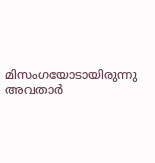മിസംഗയോടായിരുന്നു അവതാർ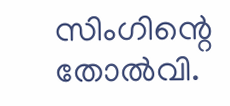സിംഗിന്റെ തോൽവി.